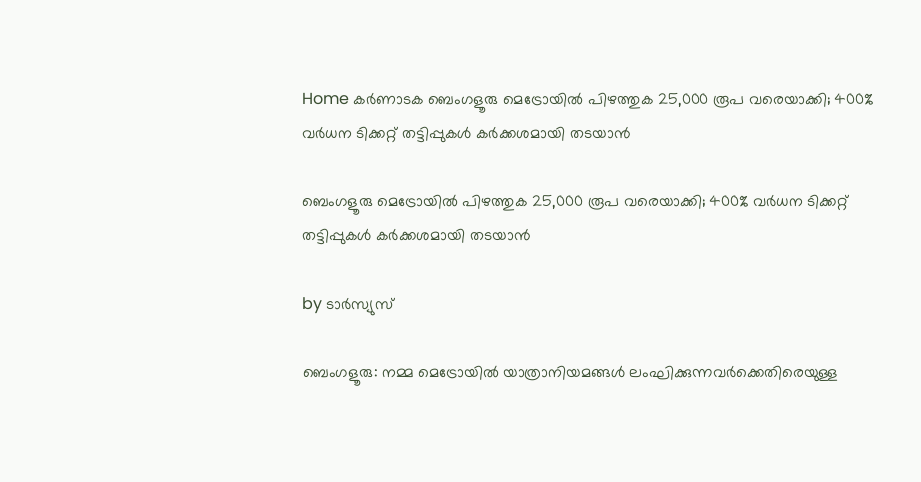Home കർണാടക ബെംഗളൂരു മെട്രോയില്‍ പിഴത്തുക 25,000 രൂപ വരെയാക്കി; 400% വര്‍ധന ടിക്കറ്റ് തട്ടിപ്പുകള്‍ കര്‍ക്കശമായി തടയാൻ

ബെംഗളൂരു മെട്രോയില്‍ പിഴത്തുക 25,000 രൂപ വരെയാക്കി; 400% വര്‍ധന ടിക്കറ്റ് തട്ടിപ്പുകള്‍ കര്‍ക്കശമായി തടയാൻ

by ടാർസ്യുസ്

ബെംഗളൂരു: നമ്മ മെട്രോയില്‍ യാത്രാനിയമങ്ങള്‍ ലംഘിക്കുന്നവർക്കെതിരെയുള്ള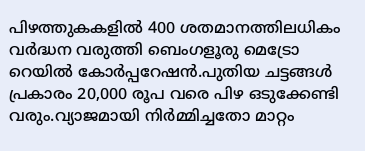പിഴത്തുകകളില്‍ 400 ശതമാനത്തിലധികം വർദ്ധന വരുത്തി ബെംഗളൂരു മെട്രോ റെയില്‍ കോർപ്പറേഷൻ.പുതിയ ചട്ടങ്ങള്‍ പ്രകാരം 20,000 രൂപ വരെ പിഴ ഒടുക്കേണ്ടി വരും.വ്യാജമായി നിർമ്മിച്ചതോ മാറ്റം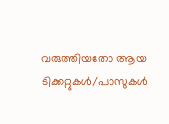വരുത്തിയതോ ആയ ടിക്കറ്റുകള്‍/പാസുകള്‍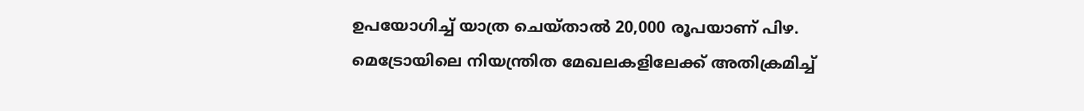ഉപയോഗിച്ച്‌ യാത്ര ചെയ്താല്‍ 20,000 രൂപയാണ് പിഴ. മെട്രോയിലെ നിയന്ത്രിത മേഖലകളിലേക്ക് അതിക്രമിച്ച്‌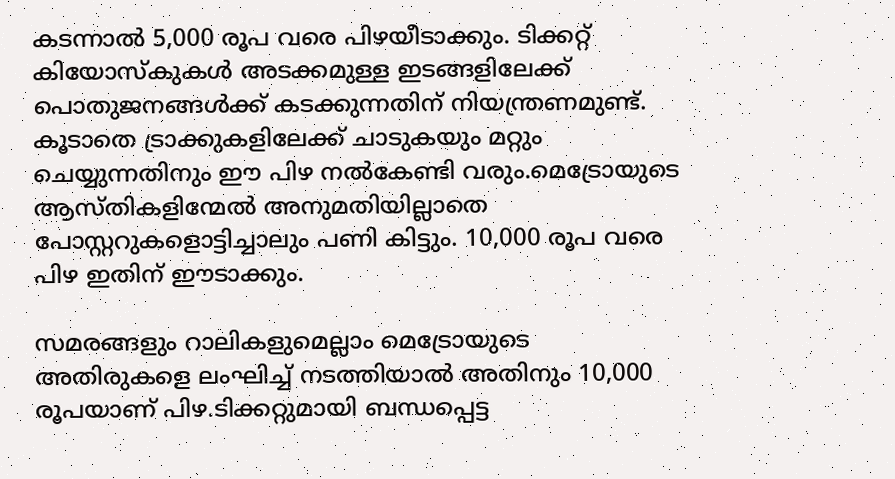കടന്നാല്‍ 5,000 രൂപ വരെ പിഴയീടാക്കും. ടിക്കറ്റ് കിയോസ്കുകള്‍ അടക്കമുള്ള ഇടങ്ങളിലേക്ക് പൊതുജനങ്ങള്‍ക്ക് കടക്കുന്നതിന് നിയന്ത്രണമുണ്ട്. കൂടാതെ ട്രാക്കുകളിലേക്ക് ചാടുകയും മറ്റും ചെയ്യുന്നതിനും ഈ പിഴ നല്‍കേണ്ടി വരും.മെട്രോയുടെ ആസ്തികളിന്മേല്‍ അനുമതിയില്ലാതെ പോസ്റ്ററുകളൊട്ടിച്ചാലും പണി കിട്ടും. 10,000 രൂപ വരെ പിഴ ഇതിന് ഈടാക്കും.

സമരങ്ങളും റാലികളുമെല്ലാം മെട്രോയുടെ അതിരുകളെ ലംഘിച്ച്‌ നടത്തിയാല്‍ അതിനും 10,000 രൂപയാണ് പിഴ.ടിക്കറ്റുമായി ബന്ധപ്പെട്ട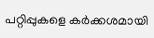പറ്റിപ്പുകളെ കർക്കശമായി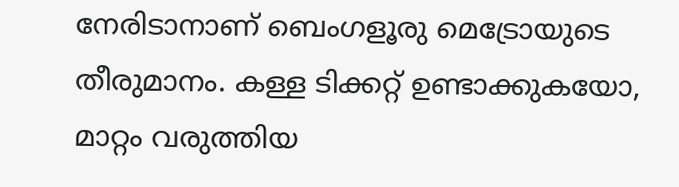നേരിടാനാണ് ബെംഗളൂരു മെട്രോയുടെ തീരുമാനം. കള്ള ടിക്കറ്റ് ഉണ്ടാക്കുകയോ, മാറ്റം വരുത്തിയ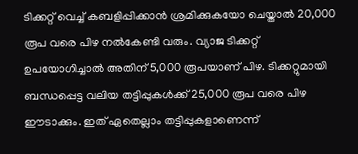ടിക്കറ്റ് വെച്ച്‌ കബളിപ്പിക്കാൻ ശ്രമിക്കുകയോ ചെയ്താല്‍ 20,000 രൂപ വരെ പിഴ നല്‍കേണ്ടി വരും. വ്യാജ ടിക്കറ്റ് ഉപയോഗിച്ചാല്‍ അതിന് 5,000 രൂപയാണ് പിഴ. ടിക്കറ്റുമായി ബന്ധപ്പെട്ട വലിയ തട്ടിപ്പുകള്‍ക്ക് 25,000 രൂപ വരെ പിഴ ഈടാക്കും. ഇത് ഏതെല്ലാം തട്ടിപ്പുകളാണെന്ന്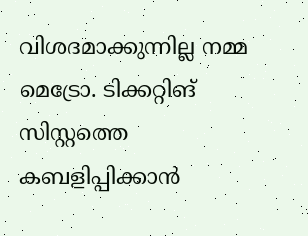വിശദമാക്കുന്നില്ല നമ്മ മെട്രോ. ടിക്കറ്റിങ് സിസ്റ്റത്തെ കബളിപ്പിക്കാൻ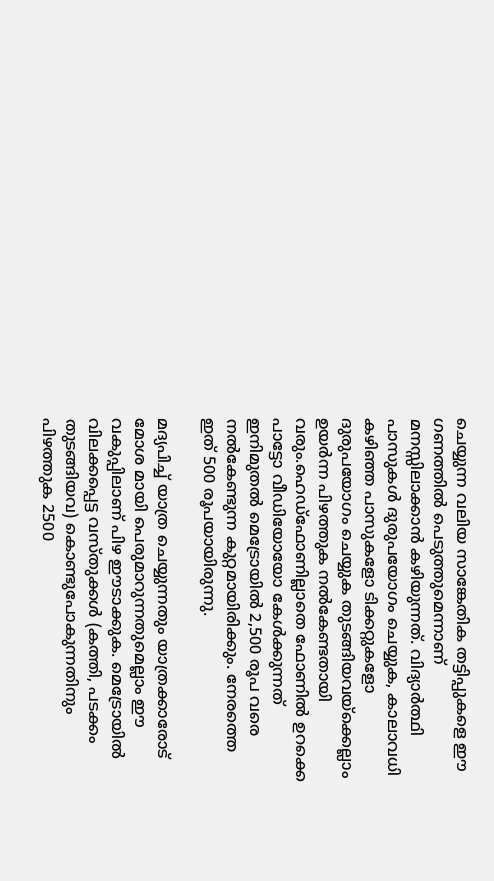ചെയ്യുന്ന വലിയ സാങ്കേതിക തട്ടിപ്പുകളെ ഈ ഗണത്തില്‍ പെടുത്തുമെന്നാണ് മനസ്സിലാക്കാൻ കഴിയുന്നത്. വിദ്യാർത്ഥി പാസുകള്‍ ദുരുപയോഗം ചെയ്യുക, കാലാവധി കഴിഞ്ഞ പാസുകളോ ടിക്കറ്റുകളോ ദുരുപയോഗം ചെയ്യുക തുടങ്ങിയവയ്ക്കെല്ലാം ഉയർന്ന പിഴത്തുക നല്‍കേണ്ടതായി വരും.ഹെഡ്‌ഫോണില്ലാതെ ഫോണില്‍ ഉറക്കെ പാട്ടോ വീഡിയോയോ കേള്‍ക്കുന്നത് ഇനിമുതല്‍ മെട്രോയില്‍ 2,500 രൂപ വരെ നല്‍കേണ്ടുന്ന കുറ്റമായിരിക്കും. നേരത്തെ ഇത് 500 രൂപയായിരുന്നു.

മദ്യപിച്ച്‌ യാത്ര ചെയ്യുന്നതും യാത്രക്കാരോട് മോശ മായി പെരുമാറുന്നതുമെല്ലാം ഈ വകുപ്പിലാണ് പിഴ ഈടാക്കുക. മെട്രോയില്‍ വിലക്കപ്പെട്ട വസ്തുക്കള്‍ (കത്തി, പടക്കം തുടങ്ങിയവ) കൊണ്ടുപോകുന്നതിനും പിഴത്തുക 2500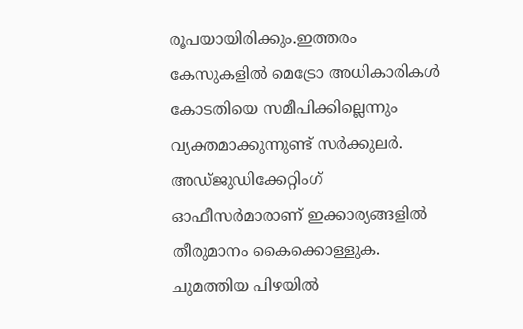രൂപയായിരിക്കും.ഇത്തരം കേസുകളില്‍ മെട്രോ അധികാരികള്‍ കോടതിയെ സമീപിക്കില്ലെന്നും വ്യക്തമാക്കുന്നുണ്ട് സർക്കുലർ. അഡ്ജുഡിക്കേറ്റിംഗ് ഓഫീസർമാരാണ് ഇക്കാര്യങ്ങളില്‍ തീരുമാനം കൈക്കൊള്ളുക. ചുമത്തിയ പിഴയില്‍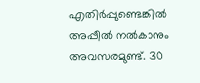എതിർപ്പുണ്ടെങ്കില്‍ അപ്പീല്‍ നല്‍കാനും അവസരമുണ്ട്. 30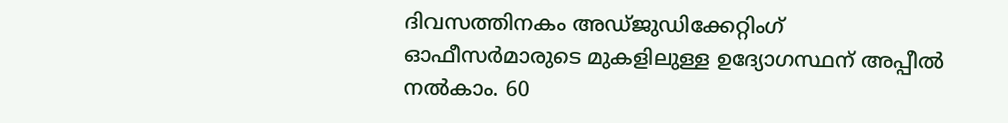ദിവസത്തിനകം അഡ്ജുഡിക്കേറ്റിംഗ് ഓഫീസർമാരുടെ മുകളിലുള്ള ഉദ്യോഗസ്ഥന് അപ്പീല്‍ നല്‍കാം. 60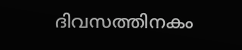ദിവസത്തിനകം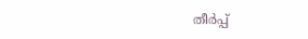തീര്‍പ്പ്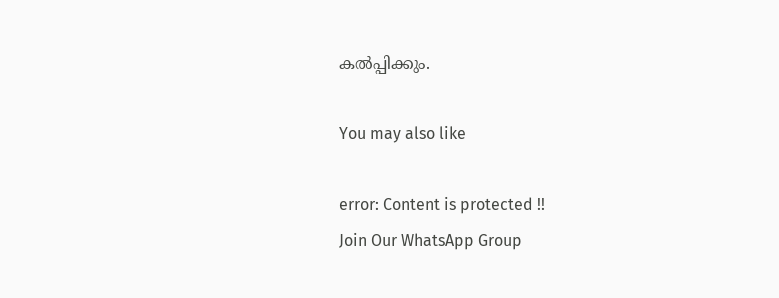കല്‍പ്പിക്കും.

You may also like

error: Content is protected !!
Join Our WhatsApp Group